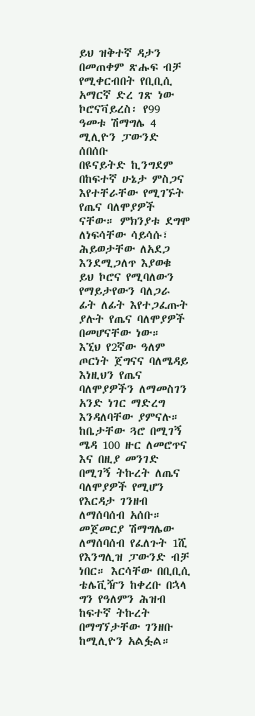ይህ ዝቅተኛ ዳታን በመጠቀም ጽሑፍ ብቻ የሚቀርብበት የቢቢሲ አማርኛ ድረ ገጽ ነው
ኮሮናቫይረስ፡ የ99 ዓመቱ ሽማግሌ 4 ሚሊዮን ፓውንድ ሰበሰቡ
በዩናይትድ ኪንግደም በከፍተኛ ሁኔታ ምስጋና እየተቸራቸው የሚገኙት የጤና ባለሞያዎች ናቸው። ምክንያቱ ደግሞ ለነፍሳቸው ሳይሳሱ፣ ሕይወታቸው ለአደጋ እንደሚጋለጥ እያወቁ ይህ ኮሮና የሚባለውን የማይታየውን ባለጋራ ፊት ለፊት እየተጋፈጡት ያሉት የጤና ባለሞያዎች በመሆናቸው ነው።
እኚህ የ2ኛው ዓለም ጦርነት ጀግናና ባለሜዳይ እነዚህን የጤና ባለሞያዎችን ለማመስገን አንድ ነገር ማድረግ እንዳለባቸው ያምናሉ።
ከቤታቸው ጓሮ በሚገኝ ሜዳ 100 ዙር ለመሮጥና እና በዚያ መንገድ በሚገኝ ትኩረት ለጤና ባለሞያዎች የሚሆን የእርዳታ ገንዘብ ለማሰባሰብ አሰቡ።
መጀመርያ ሽማግሌው ለማሰባሰብ የፈለጉት 1ሺ የእንግሊዝ ፓውንድ ብቻ ነበር። እርሳቸው በቢቢሲ ቴሌቪዥን ከቀረቡ በኋላ ግን የዓለምን ሕዝብ ከፍተኛ ትኩረት በማግኘታቸው ገንዘቡ ከሚሊዮን አልፏል።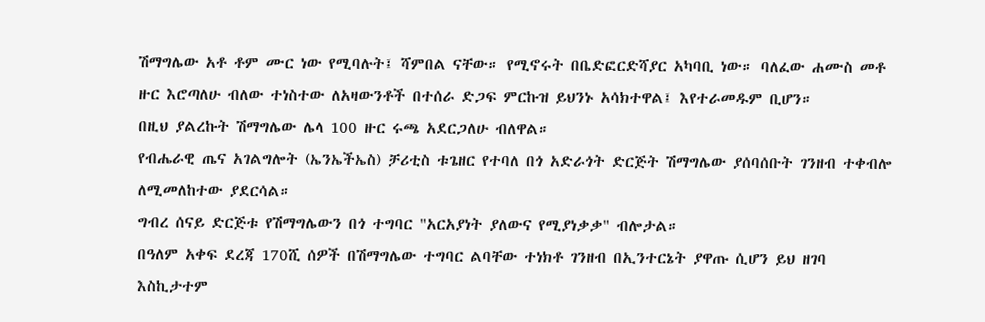ሽማግሌው አቶ ቶም ሙር ነው የሚባሉት፤ ሻምበል ናቸው። የሚኖሩት በቤድፎርድሻያር አካባቢ ነው። ባለፈው ሐሙስ መቶ ዙር እሮጣለሁ ብለው ተነስተው ለአዛውንቶች በተሰራ ድጋፍ ምርኩዝ ይህንኑ አሳክተዋል፤ እየተራመዱም ቢሆን።
በዚህ ያልረኩት ሽማግሌው ሌላ 100 ዙር ሩጫ አደርጋለሁ ብለዋል።
የብሔራዊ ጤና አገልግሎት (ኤንኤችኤስ) ቻሪቲስ ቱጌዘር የተባለ በጎ አድራጎት ድርጅት ሽማግሌው ያሰባሰቡት ገንዘብ ተቀብሎ ለሚመለከተው ያደርሳል።
ግብረ ሰናይ ድርጅቱ የሽማግሌውን በጎ ተግባር "አርአያነት ያለውና የሚያነቃቃ" ብሎታል።
በዓለም አቀፍ ደረጃ 170ሺ ሰዎች በሽማግሌው ተግባር ልባቸው ተነክቶ ገንዘብ በኢንተርኔት ያዋጡ ሲሆን ይህ ዘገባ እስኪታተም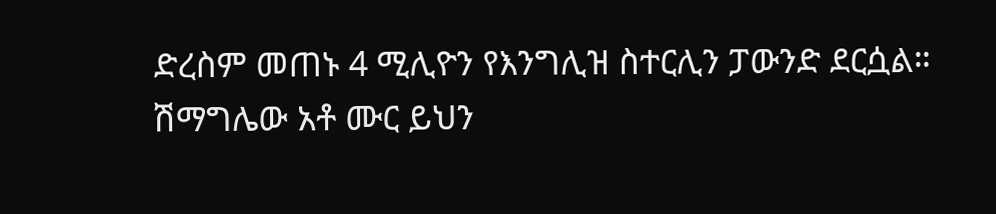ድረስም መጠኑ 4 ሚሊዮን የእንግሊዝ ስተርሊን ፓውንድ ደርሷል።
ሽማግሌው አቶ ሙር ይህን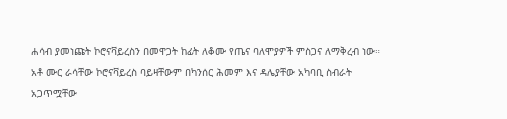ሐሳብ ያመነጩት ኮሮናቫይረስን በመዋጋት ከፊት ለቆሙ የጤና ባለሞያዎች ምስጋና ለማቅረብ ነው።
አቶ ሙር ራሳቸው ኮሮናቫይረስ ባይዛቸውም በካንሰር ሕመም እና ዳሌያቸው አካባቢ ስብራት አጋጥሟቸው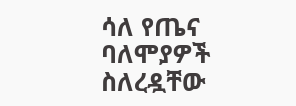ሳለ የጤና ባለሞያዎች ስለረዷቸው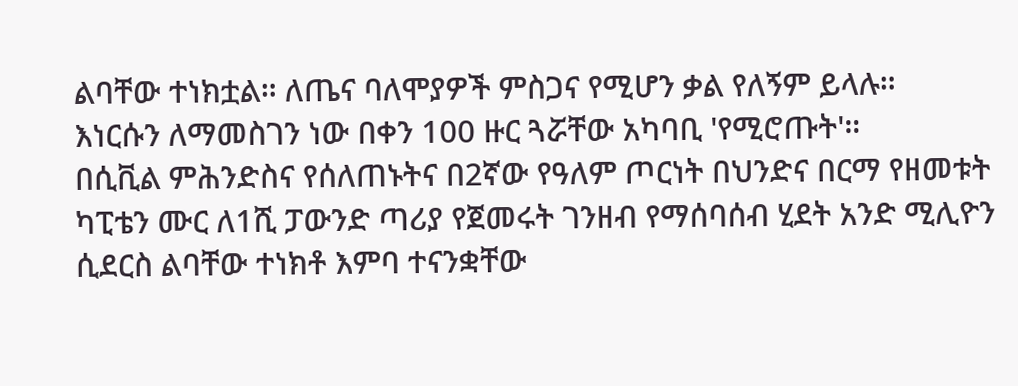ልባቸው ተነክቷል። ለጤና ባለሞያዎች ምስጋና የሚሆን ቃል የለኝም ይላሉ።
እነርሱን ለማመስገን ነው በቀን 100 ዙር ጓሯቸው አካባቢ 'የሚሮጡት'።
በሲቪል ምሕንድስና የሰለጠኑትና በ2ኛው የዓለም ጦርነት በህንድና በርማ የዘመቱት ካፒቴን ሙር ለ1ሺ ፓውንድ ጣሪያ የጀመሩት ገንዘብ የማሰባሰብ ሂደት አንድ ሚሊዮን ሲደርስ ልባቸው ተነክቶ እምባ ተናንቋቸው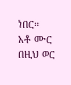ነበር።
አቶ ሙር በዚህ ወር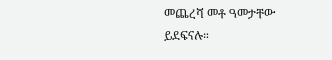መጨረሻ መቶ ዓመታቸው ይደፍናሉ።